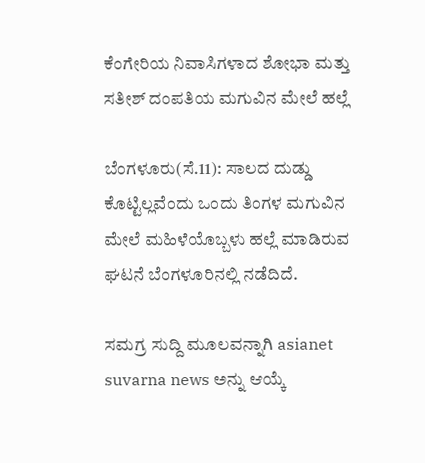ಕೆಂಗೇರಿಯ ನಿವಾಸಿಗಳಾದ ಶೋಭಾ ಮತ್ತು ಸತೀಶ್ ದಂಪತಿಯ ಮಗುವಿನ ಮೇಲೆ ಹಲ್ಲೆ

ಬೆಂಗಳೂರು(ಸೆ.11): ಸಾಲದ ದುಡ್ಡು ಕೊಟ್ಟಿಲ್ಲವೆಂದು ಒಂದು ತಿಂಗಳ ಮಗುವಿನ ಮೇಲೆ ಮಹಿಳೆಯೊಬ್ಬಳು ಹಲ್ಲೆ ಮಾಡಿರುವ ಘಟನೆ ಬೆಂಗಳೂರಿನಲ್ಲಿ ನಡೆದಿದೆ.

ಸಮಗ್ರ ಸುದ್ದಿ ಮೂಲವನ್ನಾಗಿ asianet suvarna news ಅನ್ನು ಆಯ್ಕೆ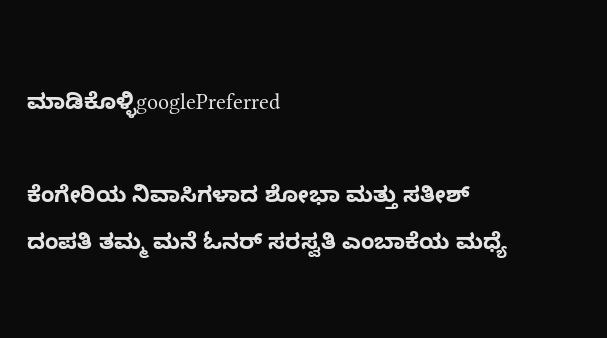ಮಾಡಿಕೊಳ್ಳಿgooglePreferred

ಕೆಂಗೇರಿಯ ನಿವಾಸಿಗಳಾದ ಶೋಭಾ ಮತ್ತು ಸತೀಶ್ ದಂಪತಿ ತಮ್ಮ ಮನೆ ಓನರ್ ಸರಸ್ವತಿ ಎಂಬಾಕೆಯ ಮಧ್ಯೆ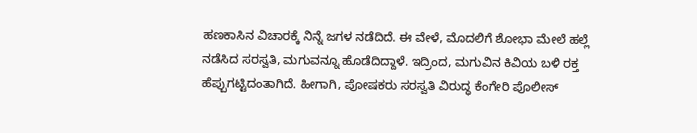ಹಣಕಾಸಿನ ವಿಚಾರಕ್ಕೆ ನಿನ್ನೆ ಜಗಳ ನಡೆದಿದೆ. ಈ ವೇಳೆ, ಮೊದಲಿಗೆ ಶೋಭಾ ಮೇಲೆ ಹಲ್ಲೆ ನಡೆಸಿದ ಸರಸ್ವತಿ, ಮಗುವನ್ನೂ ಹೊಡೆದಿದ್ದಾಳೆ. ಇದ್ರಿಂದ, ಮಗುವಿನ ಕಿವಿಯ ಬಳಿ ರಕ್ತ ಹೆಪ್ಪುಗಟ್ಟಿದಂತಾಗಿದೆ. ಹೀಗಾಗಿ, ಪೋಷಕರು ಸರಸ್ವತಿ ವಿರುದ್ಧ ಕೆಂಗೇರಿ ಪೊಲೀಸ್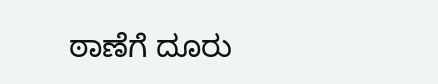ಠಾಣೆಗೆ ದೂರು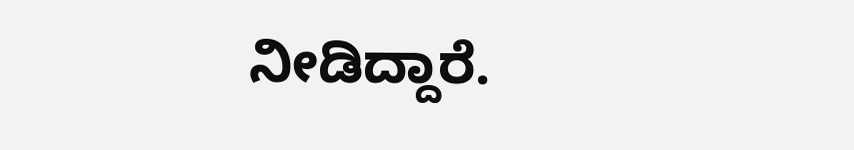ನೀಡಿದ್ದಾರೆ.